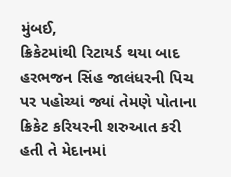મુંબઈ,
ક્રિકેટમાંથી રિટાયર્ડ થયા બાદ હરભજન સિંહ જાલંધરની પિચ પર પહોચ્યાં જ્યાં તેમણે પોતાના ક્રિકેટ કરિયરની શરુઆત કરી હતી તે મેદાનમાં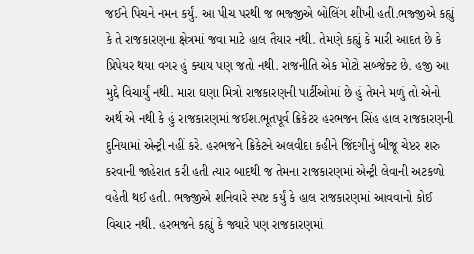જઈને પિચને નમન કર્યું. આ પીચ પરથી જ ભજ્જીએ બોલિંગ શીખી હતી.ભજ્જીએ કહ્યું કે તે રાજકારણના ક્ષેત્રમાં જવા માટે હાલ તૈયાર નથી. તેમણે કહ્યું કે મારી આદત છે કે પ્રિપેયર થયા વગર હું ક્યાય પણ જતો નથી. રાજનીતિ એક મોટો સબ્જેક્ટ છે. હજી આ મુદ્દે વિચાર્યું નથી. મારા ઘણા મિત્રો રાજકારણની પાર્ટીઓમાં છે હું તેમને મળું તો એનો અર્થ એ નથી કે હું રાજકારણમાં જઈશ.ભૂતપૂર્વ ક્રિકેટર હરભજન સિંહ હાલ રાજકારણની દુનિયામાં એન્ટ્રી નહીં કરે. હરભજને ક્રિકેટને અલવીદા કહીને જિંદગીનું બીજૂ ચેપ્ટર શરુ કરવાની જાહેરાત કરી હતી ત્યાર બાદથી જ તેમના રાજકારણમાં એન્ટ્રી લેવાની અટકળો વહેતી થઈ હતી. ભજ્જીએ શનિવારે સ્પષ્ટ કર્યું કે હાલ રાજકારણમાં આવવાનો કોઈ વિચાર નથી. હરભજને કહ્યું કે જ્યારે પણ રાજકારણમાં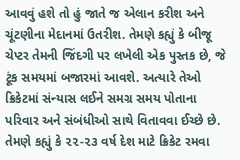આવવું હશે તો હું જાતે જ એલાન કરીશ અને ચૂંટણીના મેદાનમાં ઉતરીશ. તેમણે કહ્યું કે બીજૂ ચેપ્ટર તેમની જિંદગી પર લખેલી એક પુસ્તક છે, જે ટૂંક સમયમાં બજારમાં આવશે. અત્યારે તેઓ ક્રિકેટમાં સંન્યાસ લઈને સમગ્ર સમય પોતાના પરિવાર અને સંબંધીઓ સાથે વિતાવવા ઈચ્છે છે. તેમણે કહ્યું કે ૨૨-૨૩ વર્ષ દેશ માટે ક્રિકેટ રમવા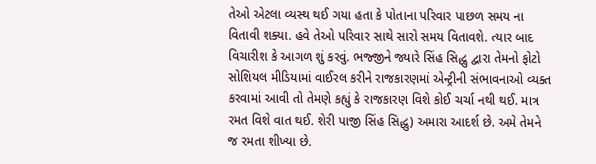તેઓ એટલા વ્યસ્થ થઈ ગયા હતા કે પોતાના પરિવાર પાછળ સમય ના વિતાવી શક્યા. હવે તેઓ પરિવાર સાથે સારો સમય વિતાવશે. ત્યાર બાદ વિચારીશ કે આગળ શું કરવું. ભજ્જીને જ્યારે સિંહ સિદ્ધુ દ્વારા તેમનો ફોટો સોશિયલ મીડિયામાં વાઈરલ કરીને રાજકારણમાં એન્ટ્રીની સંભાવનાઓ વ્યક્ત કરવામાં આવી તો તેમણે કહ્યું કે રાજકારણ વિશે કોઈ ચર્ચા નથી થઈ. માત્ર રમત વિશે વાત થઈ. શેરી પાજી સિંહ સિદ્ધુ) અમારા આદર્શ છે. અમે તેમને જ રમતા શીખ્યા છે.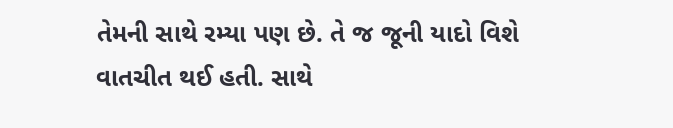તેમની સાથે રમ્યા પણ છે. તે જ જૂની યાદો વિશે વાતચીત થઈ હતી. સાથે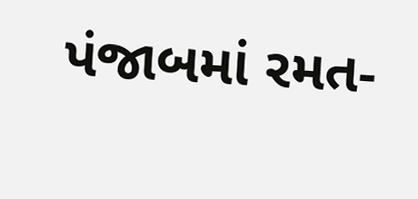પંજાબમાં રમત-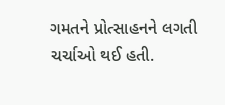ગમતને પ્રોત્સાહનને લગતી ચર્ચાઓ થઈ હતી.